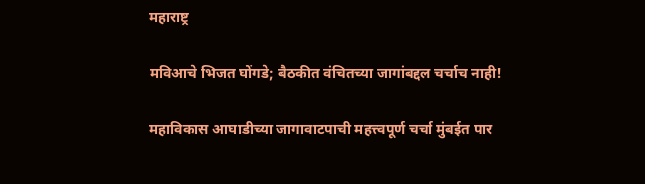महाराष्ट्र

मविआचे भिजत घोंगडे; बैठकीत वंचितच्या जागांबद्दल चर्चाच नाही!

महाविकास आघाडीच्या जागावाटपाची महत्त्वपूर्ण चर्चा मुंबईत पार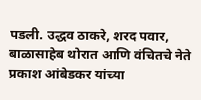पडली. उद्धव ठाकरे, शरद पवार, बाळासाहेब थोरात आणि वंचितचे नेते प्रकाश आंबेडकर यांच्या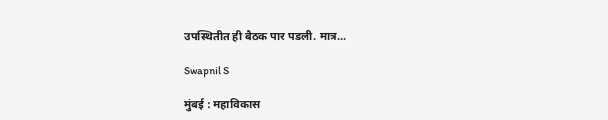उपस्थितीत ही बैठक पार पडली. मात्र...

Swapnil S

मुंबई : महाविकास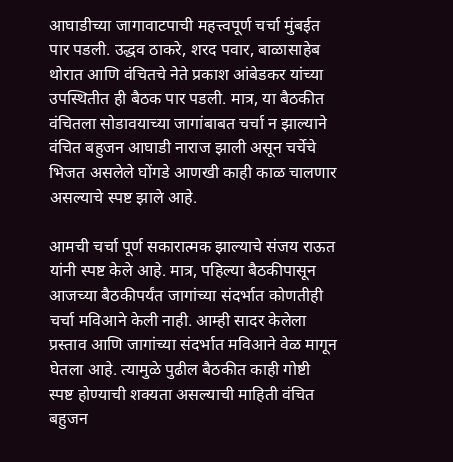आघाडीच्या जागावाटपाची महत्त्वपूर्ण चर्चा मुंबईत पार पडली. उद्धव ठाकरे, शरद पवार, बाळासाहेब थोरात आणि वंचितचे नेते प्रकाश आंबेडकर यांच्या उपस्थितीत ही बैठक पार पडली. मात्र, या बैठकीत वंचितला सोडावयाच्या जागांबाबत चर्चा न झाल्याने वंचित बहुजन आघाडी नाराज झाली असून चर्चेचे भिजत असलेले घोंगडे आणखी काही काळ चालणार असल्याचे स्पष्ट झाले आहे.

आमची चर्चा पूर्ण सकारात्मक झाल्याचे संजय राऊत यांनी स्पष्ट केले आहे. मात्र, पहिल्या बैठकीपासून आजच्या बैठकीपर्यंत जागांच्या संदर्भात कोणतीही चर्चा मविआने केली नाही. आम्ही सादर केलेला प्रस्ताव आणि जागांच्या संदर्भात मविआने वेळ मागून घेतला आहे. त्यामुळे पुढील बैठकीत काही गोष्टी स्पष्ट होण्याची शक्यता असल्याची माहिती वंचित बहुजन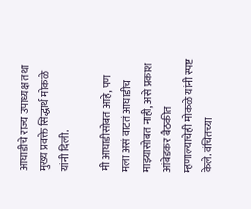आघाडीचे राज्य उपाध्यक्ष तथा मुख्य प्रवक्ते सिद्धार्थ मोकळे यांनी दिली.

मी आघाडीसोबत आहे, पण मला असं वाटतं आघाडीच माझ्यासोबत नाही, असे प्रकाश आंबेडकर बैठकीत म्हणाल्याचेही मोकळे यांनी स्पष्ट केले. वंचितच्या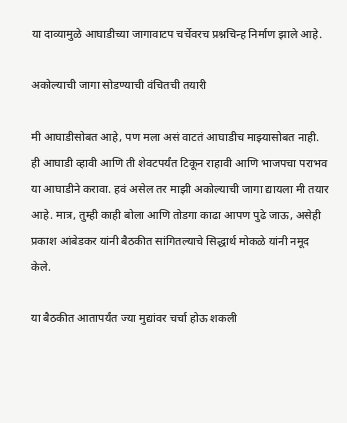या दाव्यामुळे आघाडीच्या जागावाटप चर्चेवरच प्रश्नचिन्ह निर्माण झाले आहे.

अकोल्याची जागा सोडण्याची वंचितची तयारी

मी आघाडीसोबत आहे, पण मला असं वाटतं आघाडीच माझ्यासोबत नाही. ही आघाडी व्हावी आणि ती शेवटपर्यंत टिकून राहावी आणि भाजपचा पराभव या आघाडीने करावा. हवं असेल तर माझी अकोल्याची जागा द्यायला मी तयार आहे. मात्र, तुम्ही काही बोला आणि तोडगा काढा आपण पुढे जाऊ, असेही प्रकाश आंबेडकर यांनी बैठकीत सांगितल्याचे सिद्धार्थ मोकळे यांनी नमूद केले.

या बैठकीत आतापर्यंत ज्या मुद्यांवर चर्चा होऊ शकली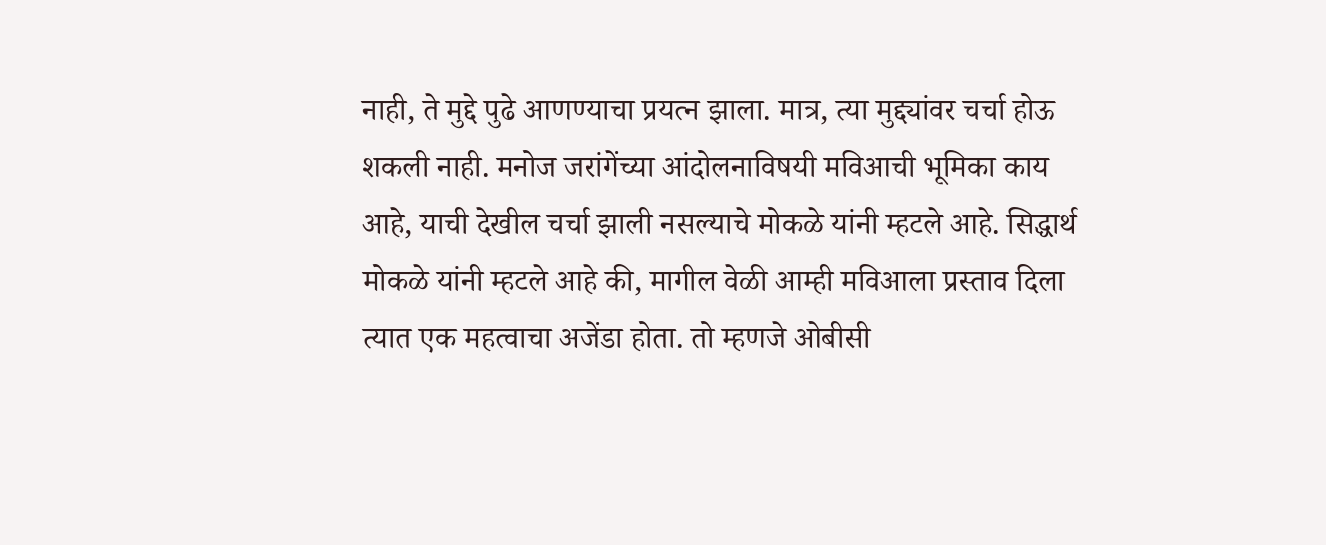नाही, ते मुद्दे पुढे आणण्याचा प्रयत्न झाला. मात्र, त्या मुद्द्यांवर चर्चा होऊ शकली नाही. मनोज जरांगेंच्या आंदोलनाविषयी मविआची भूमिका काय आहे, याची देखील चर्चा झाली नसल्याचे मोकळे यांनी म्हटले आहे. सिद्धार्थ मोकळे यांनी म्हटले आहे की, मागील वेळी आम्ही मविआला प्रस्ताव दिला त्यात एक महत्वाचा अजेंडा होता. तो म्हणजे ओबीसी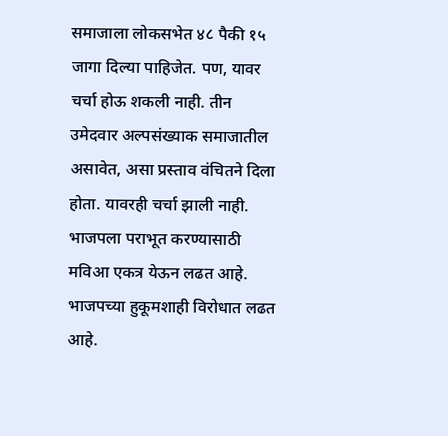समाजाला लोकसभेत ४८ पैकी १५ जागा दिल्या पाहिजेत. पण, यावर चर्चा होऊ शकली नाही. तीन उमेदवार अल्पसंख्याक समाजातील असावेत, असा प्रस्ताव वंचितने दिला होता. यावरही चर्चा झाली नाही. भाजपला पराभूत करण्यासाठी मविआ एकत्र येऊन लढत आहे. भाजपच्या हुकूमशाही विरोधात लढत आहे.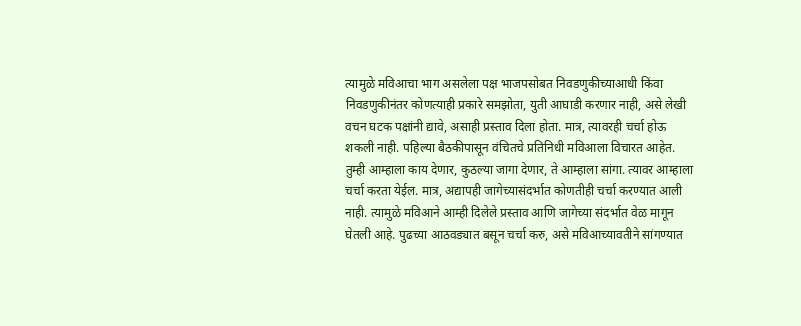त्यामुळे मविआचा भाग असलेला पक्ष भाजपसोबत निवडणुकीच्याआधी किंवा निवडणुकीनंतर कोणत्याही प्रकारे समझोता, युती आघाडी करणार नाही, असे लेखी वचन घटक पक्षांनी द्यावे, असाही प्रस्ताव दिला होता. मात्र, त्यावरही चर्चा होऊ शकली नाही. पहिल्या बैठकीपासून वंचितचे प्रतिनिधी मविआला विचारत आहेत. तुम्ही आम्हाला काय देणार, कुठल्या जागा देणार, ते आम्हाला सांगा. त्यावर आम्हाला चर्चा करता येईल. मात्र, अद्यापही जागेच्यासंदर्भात कोणतीही चर्चा करण्यात आली नाही. त्यामुळे मविआने आम्ही दिलेले प्रस्ताव आणि जागेच्या संदर्भात वेळ मागून घेतली आहे. पुढच्या आठवड्यात बसून चर्चा करु, असे मविआच्यावतीने सांगण्यात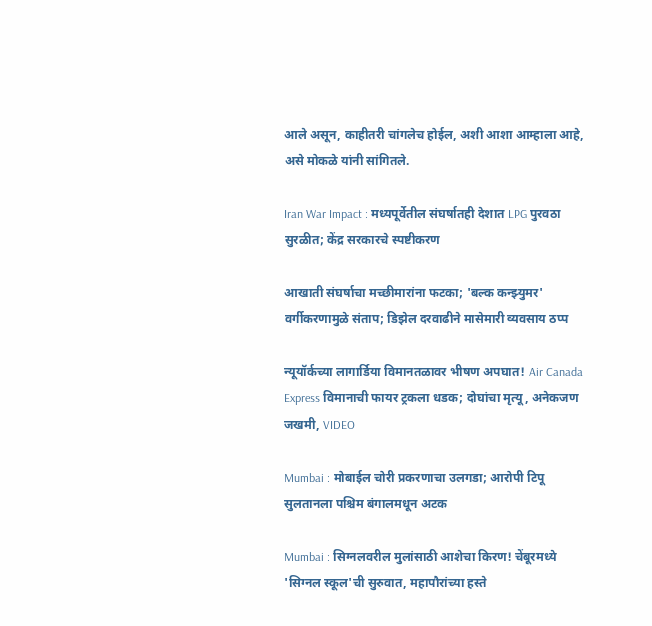आले असून, काहीतरी चांगलेच होईल, अशी आशा आम्हाला आहे, असे मोकळे यांनी सांगितले.

Iran War Impact : मध्यपूर्वेतील संघर्षातही देशात LPG पुरवठा सुरळीत; केंद्र सरकारचे स्पष्टीकरण

आखाती संघर्षाचा मच्छीमारांना फटका; 'बल्क कन्झ्युमर' वर्गीकरणामुळे संताप; डिझेल दरवाढीने मासेमारी व्यवसाय ठप्प

न्यूयॉर्कच्या लागार्डिया विमानतळावर भीषण अपघात! Air Canada Express विमानाची फायर ट्रकला धडक; दोघांचा मृत्यू, अनेकजण जखमी, VIDEO

Mumbai : मोबाईल चोरी प्रकरणाचा उलगडा; आरोपी टिपू सुलतानला पश्चिम बंगालमधून अटक

Mumbai : सिग्नलवरील मुलांसाठी आशेचा किरण! चेंबूरमध्ये 'सिग्नल स्कूल'ची सुरुवात, महापौरांच्या हस्ते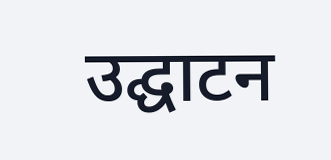उद्घाटन